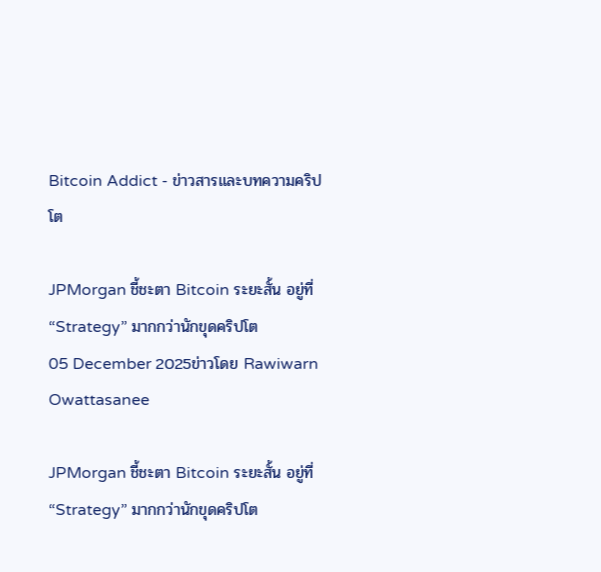Bitcoin Addict - ข่าวสารและบทความคริปโต

JPMorgan ชี้ชะตา Bitcoin ระยะสั้น อยู่ที่ “Strategy” มากกว่านักขุดคริปโต
05 December 2025ข่าวโดย Rawiwarn Owattasanee

JPMorgan ชี้ชะตา Bitcoin ระยะสั้น อยู่ที่ “Strategy” มากกว่านักขุดคริปโต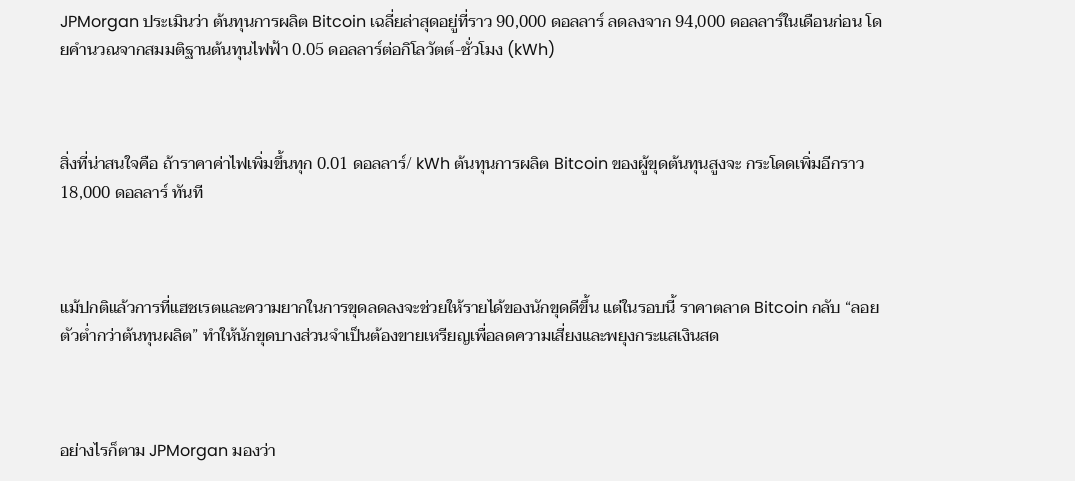JPMorgan ประเมินว่า ต้นทุนการผลิต Bitcoin เฉลี่ยล่าสุดอยู่ที่ราว 90,000 ดอลลาร์ ลดลงจาก 94,000 ดอลลาร์ในเดือนก่อน โดยคำนวณจากสมมติฐานต้นทุนไฟฟ้า 0.05 ดอลลาร์ต่อกิโลวัตต์-ชั่วโมง (kWh)



สิ่งที่น่าสนใจคือ ถ้าราคาค่าไฟเพิ่มขึ้นทุก 0.01 ดอลลาร์/ kWh ต้นทุนการผลิต Bitcoin ของผู้ขุดต้นทุนสูงจะ กระโดดเพิ่มอีกราว 18,000 ดอลลาร์ ทันที



แม้ปกติแล้วการที่แฮชเรตและความยากในการขุดลดลงจะช่วยให้รายได้ของนักขุดดีขึ้น แต่ในรอบนี้ ราคาตลาด Bitcoin กลับ “ลอยตัวต่ำกว่าต้นทุนผลิต” ทำให้นักขุดบางส่วนจำเป็นต้องขายเหรียญเพื่อลดความเสี่ยงและพยุงกระแสเงินสด



อย่างไรก็ตาม JPMorgan มองว่า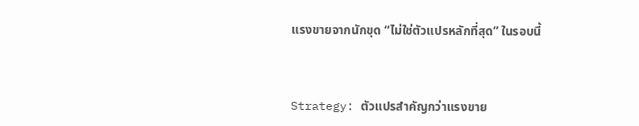แรงขายจากนักขุด “ไม่ใช่ตัวแปรหลักที่สุด” ในรอบนี้



Strategy: ตัวแปรสำคัญกว่าแรงขาย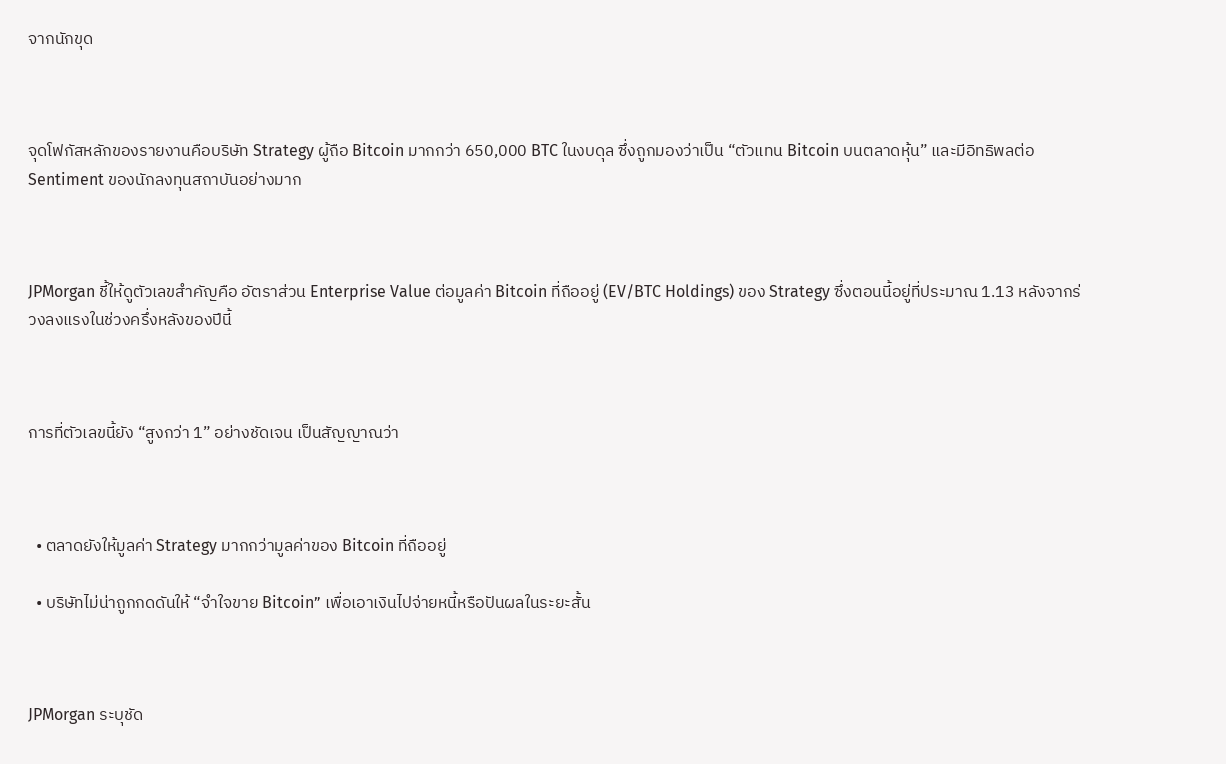จากนักขุด



จุดโฟกัสหลักของรายงานคือบริษัท Strategy ผู้ถือ Bitcoin มากกว่า 650,000 BTC ในงบดุล ซึ่งถูกมองว่าเป็น “ตัวแทน Bitcoin บนตลาดหุ้น” และมีอิทธิพลต่อ Sentiment ของนักลงทุนสถาบันอย่างมาก



JPMorgan ชี้ให้ดูตัวเลขสำคัญคือ อัตราส่วน Enterprise Value ต่อมูลค่า Bitcoin ที่ถืออยู่ (EV/BTC Holdings) ของ Strategy ซึ่งตอนนี้อยู่ที่ประมาณ 1.13 หลังจากร่วงลงแรงในช่วงครึ่งหลังของปีนี้



การที่ตัวเลขนี้ยัง “สูงกว่า 1” อย่างชัดเจน เป็นสัญญาณว่า



  • ตลาดยังให้มูลค่า Strategy มากกว่ามูลค่าของ Bitcoin ที่ถืออยู่

  • บริษัทไม่น่าถูกกดดันให้ “จำใจขาย Bitcoin” เพื่อเอาเงินไปจ่ายหนี้หรือปันผลในระยะสั้น



JPMorgan ระบุชัด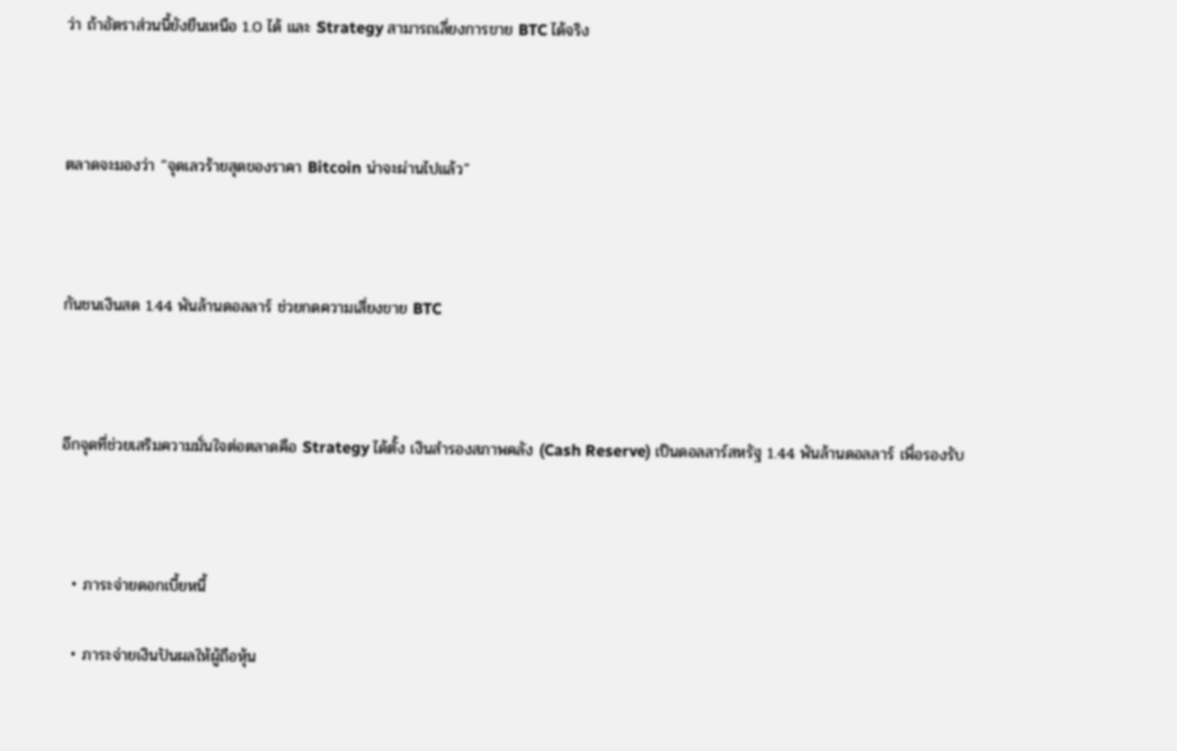ว่า ถ้าอัตราส่วนนี้ยังยืนเหนือ 1.0 ได้ และ Strategy สามารถเลี่ยงการขาย BTC ได้จริง



ตลาดจะมองว่า “จุดเลวร้ายสุดของราคา Bitcoin น่าจะผ่านไปแล้ว”



กันชนเงินสด 1.44 พันล้านดอลลาร์ ช่วยกดความเสี่ยงขาย BTC



อีกจุดที่ช่วยเสริมความมั่นใจต่อตลาดคือ Strategy ได้ตั้ง เงินสำรองสภาพคลัง (Cash Reserve) เป็นดอลลาร์สหรัฐ 1.44 พันล้านดอลลาร์ เพื่อรองรับ



  • ภาระจ่ายดอกเบี้ยหนี้

  • ภาระจ่ายเงินปันผลให้ผู้ถือหุ้น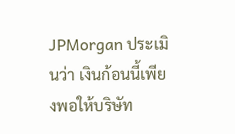JPMorgan ประเมินว่า เงินก้อนนี้เพียงพอให้บริษัท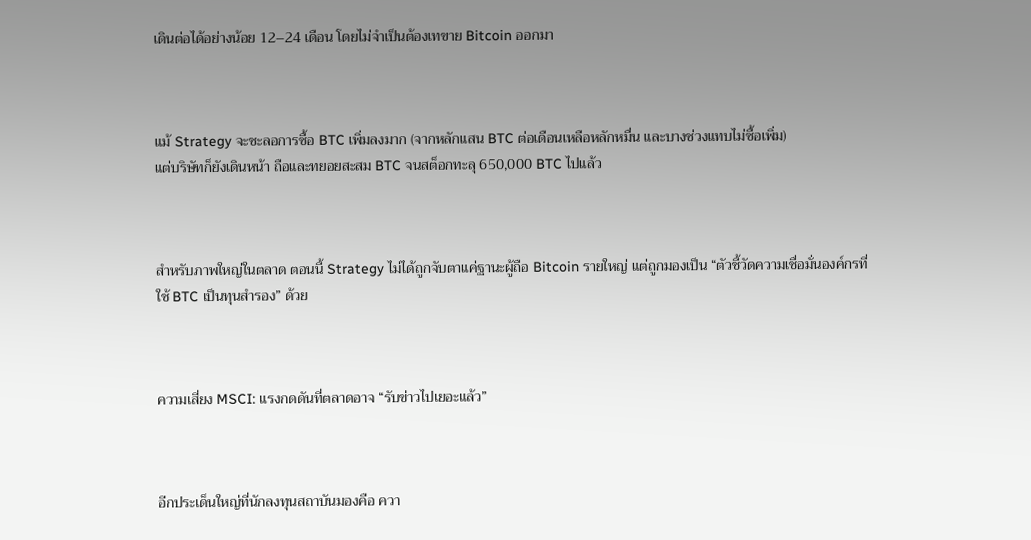เดินต่อได้อย่างน้อย 12–24 เดือน โดยไม่จำเป็นต้องเทขาย Bitcoin ออกมา



แม้ Strategy จะชะลอการซื้อ BTC เพิ่มลงมาก (จากหลักแสน BTC ต่อเดือนเหลือหลักหมื่น และบางช่วงแทบไม่ซื้อเพิ่ม)
แต่บริษัทก็ยังเดินหน้า ถือและทยอยสะสม BTC จนสต็อกทะลุ 650,000 BTC ไปแล้ว



สำหรับภาพใหญ่ในตลาด ตอนนี้ Strategy ไม่ได้ถูกจับตาแค่ฐานะผู้ถือ Bitcoin รายใหญ่ แต่ถูกมองเป็น “ตัวชี้วัดความเชื่อมั่นองค์กรที่ใช้ BTC เป็นทุนสำรอง” ด้วย



ความเสี่ยง MSCI: แรงกดดันที่ตลาดอาจ “รับข่าวไปเยอะแล้ว”



อีกประเด็นใหญ่ที่นักลงทุนสถาบันมองคือ ควา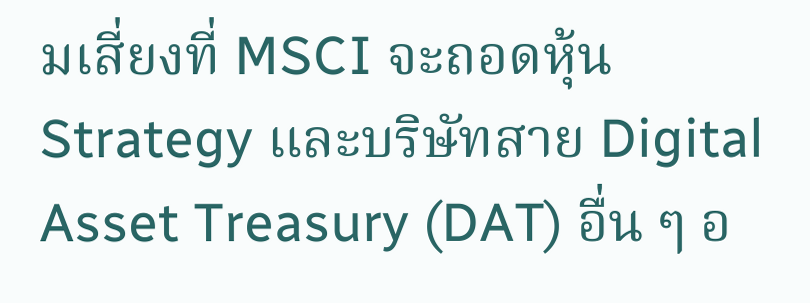มเสี่ยงที่ MSCI จะถอดหุ้น Strategy และบริษัทสาย Digital Asset Treasury (DAT) อื่น ๆ อ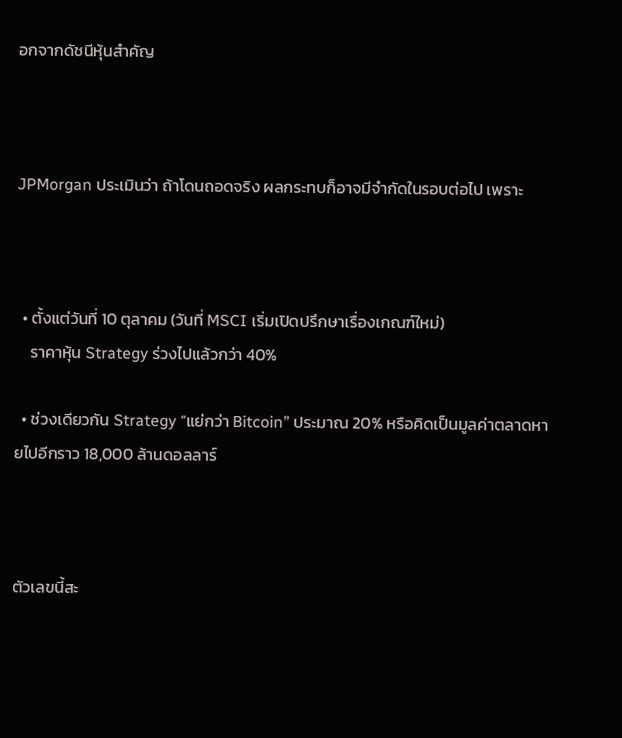อกจากดัชนีหุ้นสำคัญ



JPMorgan ประเมินว่า ถ้าโดนถอดจริง ผลกระทบก็อาจมีจำกัดในรอบต่อไป เพราะ



  • ตั้งแต่วันที่ 10 ตุลาคม (วันที่ MSCI เริ่มเปิดปรึกษาเรื่องเกณฑ์ใหม่)
    ราคาหุ้น Strategy ร่วงไปแล้วกว่า 40%

  • ช่วงเดียวกัน Strategy “แย่กว่า Bitcoin” ประมาณ 20% หรือคิดเป็นมูลค่าตลาดหายไปอีกราว 18,000 ล้านดอลลาร์



ตัวเลขนี้สะ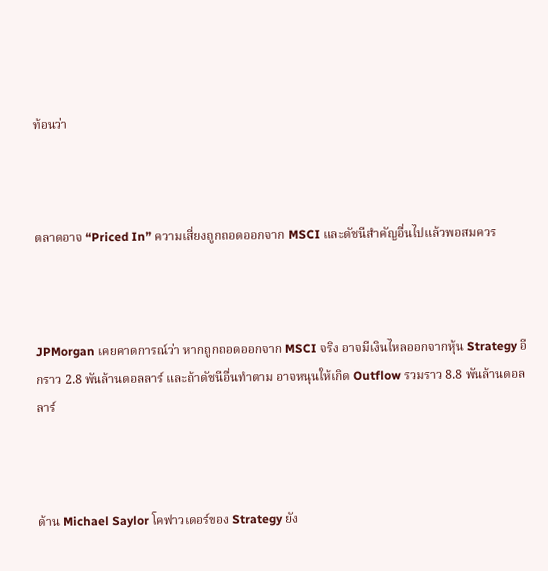ท้อนว่า



ตลาดอาจ “Priced In” ความเสี่ยงถูกถอดออกจาก MSCI และดัชนีสำคัญอื่นไปแล้วพอสมควร



JPMorgan เคยคาดการณ์ว่า หากถูกถอดออกจาก MSCI จริง อาจมีเงินไหลออกจากหุ้น Strategy อีกราว 2.8 พันล้านดอลลาร์ และถ้าดัชนีอื่นทำตาม อาจหนุนให้เกิด Outflow รวมราว 8.8 พันล้านดอลลาร์



ด้าน Michael Saylor โคฟาวเดอร์ของ Strategy ยัง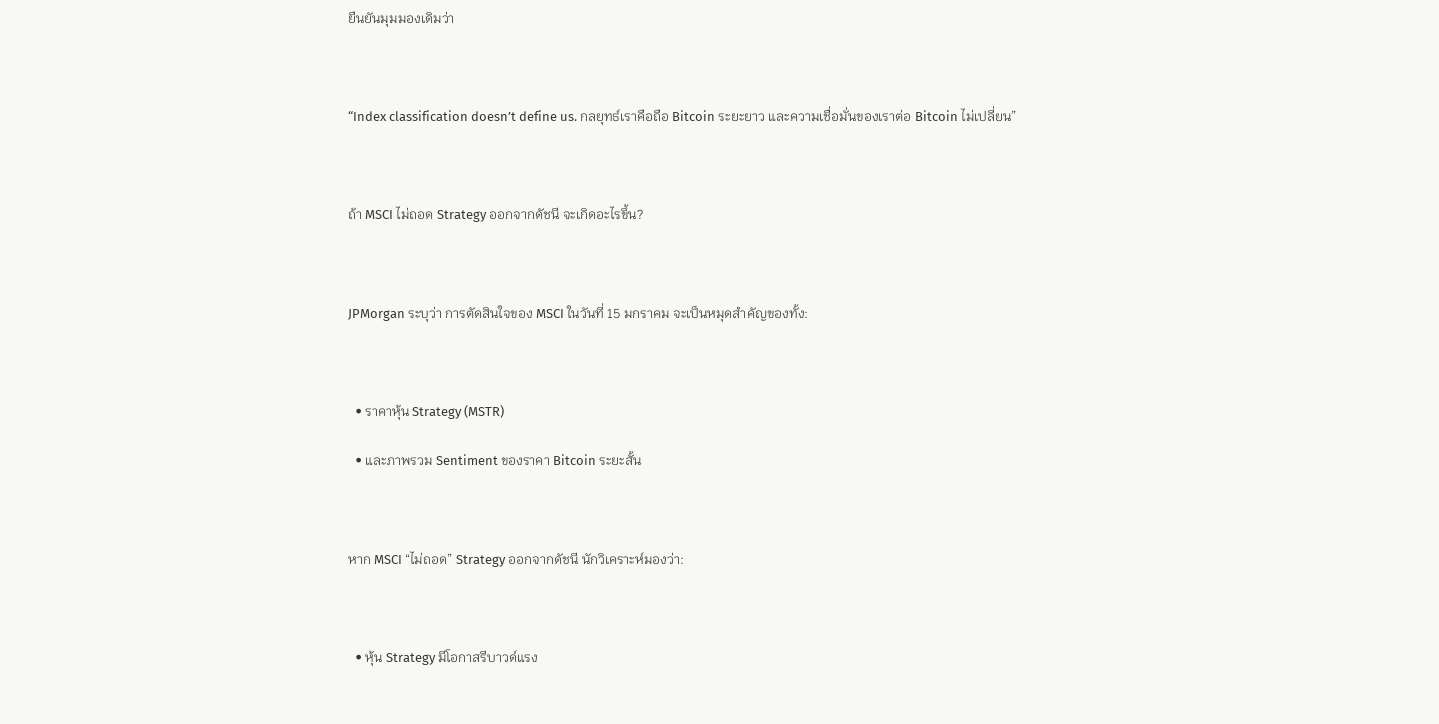ยืนยันมุมมองเดิมว่า



“Index classification doesn’t define us. กลยุทธ์เราคือถือ Bitcoin ระยะยาว และความเชื่อมั่นของเราต่อ Bitcoin ไม่เปลี่ยน”



ถ้า MSCI ไม่ถอด Strategy ออกจากดัชนี จะเกิดอะไรขึ้น?



JPMorgan ระบุว่า การตัดสินใจของ MSCI ในวันที่ 15 มกราคม จะเป็นหมุดสำคัญของทั้ง:



  • ราคาหุ้น Strategy (MSTR)

  • และภาพรวม Sentiment ของราคา Bitcoin ระยะสั้น



หาก MSCI “ไม่ถอด” Strategy ออกจากดัชนี นักวิเคราะห์มองว่า:



  • หุ้น Strategy มีโอกาสรีบาวด์แรง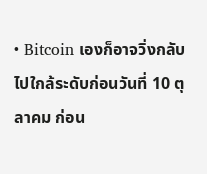• Bitcoin เองก็อาจวิ่งกลับไปใกล้ระดับก่อนวันที่ 10 ตุลาคม ก่อน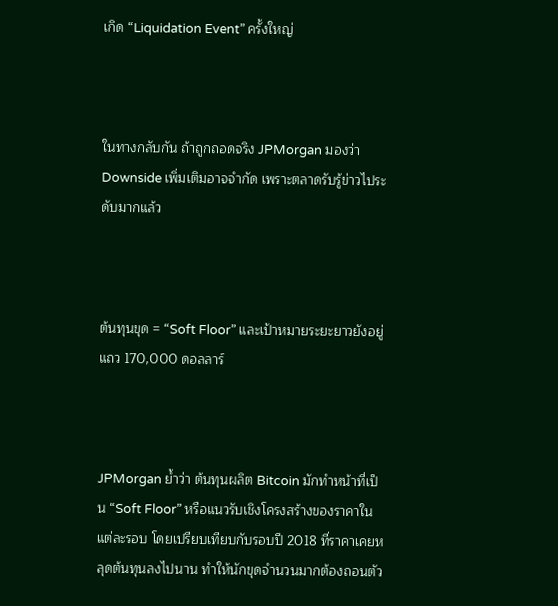เกิด “Liquidation Event” ครั้งใหญ่



ในทางกลับกัน ถ้าถูกถอดจริง JPMorgan มองว่า Downside เพิ่มเติมอาจจำกัด เพราะตลาดรับรู้ข่าวไประดับมากแล้ว



ต้นทุนขุด = “Soft Floor” และเป้าหมายระยะยาวยังอยู่แถว 170,000 ดอลลาร์



JPMorgan ย้ำว่า ต้นทุนผลิต Bitcoin มักทำหน้าที่เป็น “Soft Floor” หรือแนวรับเชิงโครงสร้างของราคาในแต่ละรอบ โดยเปรียบเทียบกับรอบปี 2018 ที่ราคาเคยหลุดต้นทุนลงไปนาน ทำให้นักขุดจำนวนมากต้องถอนตัว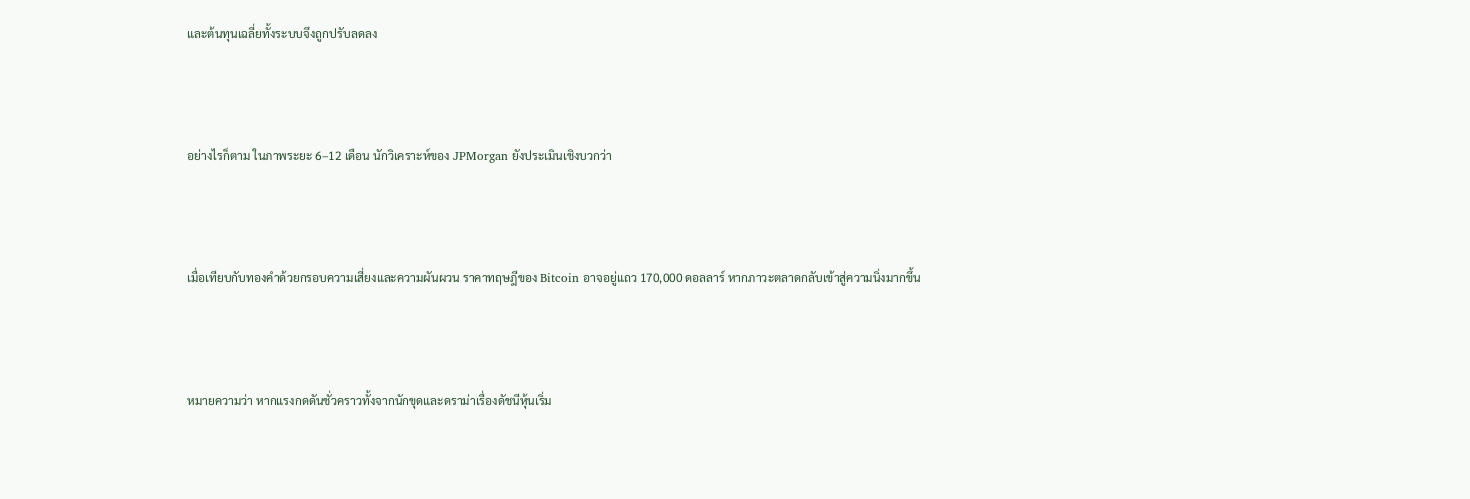และต้นทุนเฉลี่ยทั้งระบบจึงถูกปรับลดลง



อย่างไรก็ตาม ในภาพระยะ 6–12 เดือน นักวิเคราะห์ของ JPMorgan ยังประเมินเชิงบวกว่า



เมื่อเทียบกับทองคำด้วยกรอบความเสี่ยงและความผันผวน ราคาทฤษฎีของ Bitcoin อาจอยู่แถว 170,000 ดอลลาร์ หากภาวะตลาดกลับเข้าสู่ความนิ่งมากขึ้น



หมายความว่า หากแรงกดดันชั่วคราวทั้งจากนักขุดและดราม่าเรื่องดัชนีหุ้นเริ่ม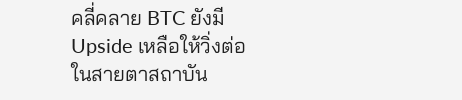คลี่คลาย BTC ยังมี Upside เหลือให้วิ่งต่อในสายตาสถาบัน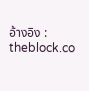อ้างอิง : theblock.co